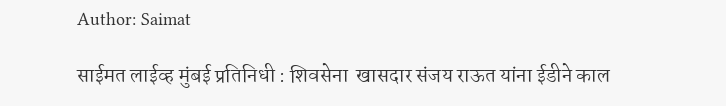Author: Saimat

साईमत लाईव्ह मुंबई प्रतिनिधी : शिवसेना  खासदार संजय राऊत यांना ईडीने काल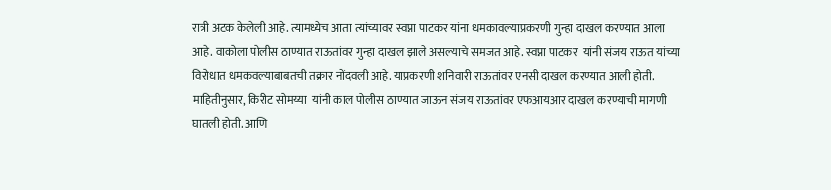रात्री अटक केलेली आहे. त्यामध्येच आता त्यांच्यावर स्वप्ना पाटकर यांना धमकावल्याप्रकरणी गुन्हा दाखल करण्यात आला आहे. वाकोला पोलीस ठाण्यात राऊतांवर गुन्हा दाखल झाले असल्याचे समजत आहे. स्वप्ना पाटकर  यांनी संजय राऊत यांच्या विरोधात धमकवल्याबाबतची तक्रार नोंदवली आहे. याप्रकरणी शनिवारी राऊतांवर एनसी दाखल करण्यात आली होती. माहितीनुसार, किरीट सोमय्या  यांनी काल पोलीस ठाण्यात जाऊन संजय राऊतांवर एफआयआर दाखल करण्याची मागणी घातली होती. आणि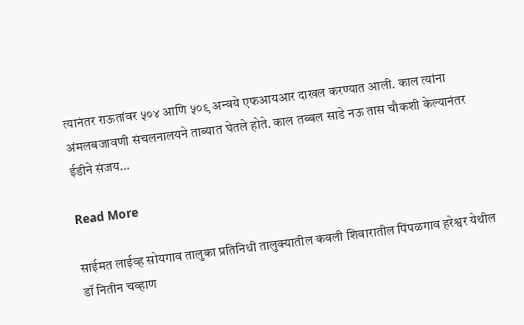त्यानंतर राऊतांवर ५०४ आणि ५०९ अन्वये एफआयआर दाखल करण्यात आली. काल त्यांना अंमलबजावणी संचलनालयने ताब्यात घेतले होते. काल तब्बल साडे नऊ तास चौकशी केल्यानंतर ईडीने संजय…

Read More

साईमत लाईव्ह सोयगाव तालुका प्रतिनिधी तालुक्यातील कवली शिवारातील पिंपळगाव हरेश्वर येथील डॉ नितीन चव्हाण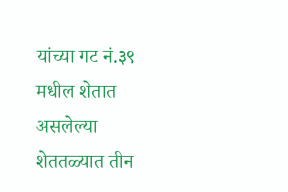यांच्या गट नं.३९ मधील शेतात असलेल्या शेततळ्यात तीन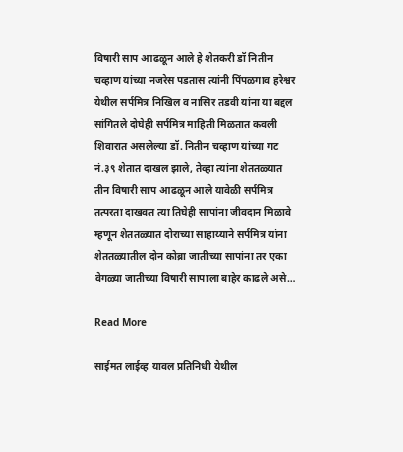विषारी साप आढळून आले हे शेतकरी डॉ नितीन चव्हाण यांच्या नजरेस पडतास त्यांनी पिंपळगाव हरेश्वर येथील सर्पमित्र निखिल व नासिर तडवी यांना या बद्दल सांगितले दोघेही सर्पमित्र माहिती मिळतात कवली शिवारात असलेल्या डॉ. नितीन चव्हाण यांच्या गट नं.३९ शेतात दाखल झाले, तेव्हा त्यांना शेततळ्यात तीन विषारी साप आढळून आले यावेळी सर्पमित्र तत्परता दाखवत त्या तिघेही सापांना जीवदान मिळावे म्हणून शेततळ्यात दोराच्या साहाय्याने सर्पमित्र यांना शेततळ्यातील दोन कोब्रा जातीच्या सापांना तर एका वेगळ्या जातीच्या विषारी सापाला बाहेर काढले असे…

Read More

साईमत लाईव्ह यावल प्रतिनिधी येथील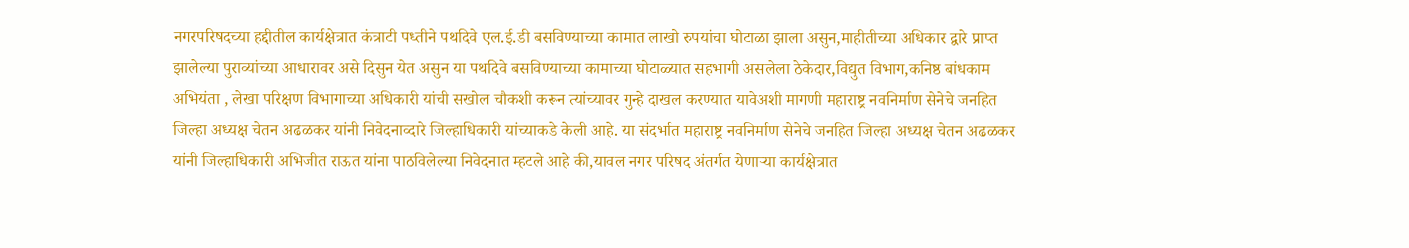नगरपरिषदच्या हद्दीतील कार्यक्षेत्रात कंत्राटी पध्तीने पथदिवे एल.ई.डी बसविण्याच्या कामात लाखो रुपयांचा घोटाळा झाला असुन,माहीतीच्या अधिकार द्वारे प्राप्त झालेल्या पुराव्यांच्या आधारावर असे दिसुन येत असुन या पथदिवे बसविण्याच्या कामाच्या घोटाळ्यात सहभागी असलेला ठेकेदार,विद्युत विभाग,कनिष्ठ बांधकाम अभियंता , लेखा परिक्षण विभागाच्या अधिकारी यांची सखोल चौकशी करून त्यांच्यावर गुन्हे दाखल करण्यात यावेअशी मागणी महाराष्ट्र नवनिर्माण सेनेचे जनहित जिल्हा अध्यक्ष चेतन अढळकर यांनी निवेदनाव्दारे जिल्हाधिकारी यांच्याकडे केली आहे. या संदर्भात महाराष्ट्र नवनिर्माण सेनेचे जनहित जिल्हा अध्यक्ष चेतन अढळकर यांनी जिल्हाधिकारी अभिजीत राऊत यांना पाठविलेल्या निवेदनात म्हटले आहे की,यावल नगर परिषद अंतर्गत येणाऱ्या कार्यक्षेत्रात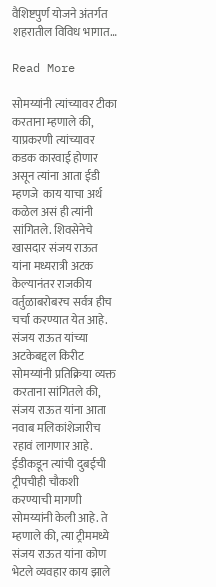वैशिष्टपुर्ण योजने अंतर्गत शहरातील विविध भागात…

Read More

सोमय्यांनी त्यांच्यावर टीका करताना म्हणाले की, याप्रकरणी त्यांच्यावर कडक कारवाई होणार असून त्यांना आता ईडी म्हणजे  काय याचा अर्थ कळेल असं ही त्यांनी सांगितले. शिवसेनेचे खासदार संजय राऊत यांना मध्यरात्री अटक केल्यानंतर राजकीय वर्तुळाबरोबरच सर्वत्र हीच चर्चा करण्यात येत आहे. संजय राऊत यांच्या अटकेबद्दल किरीट सोमय्यांनी प्रतिक्रिया व्यक्त करताना सांगितले की, संजय राऊत यांना आता नवाब मलिकांशेजारीच रहावं लागणार आहे. ईडीकडून त्यांची दुबईची ट्रीपचीही चौकशी करण्याची मागणी सोमय्यांनी केली आहे. ते म्हणाले की, त्या ट्रीममध्ये संजय राऊत यांना कोण भेटले व्यवहार काय झाले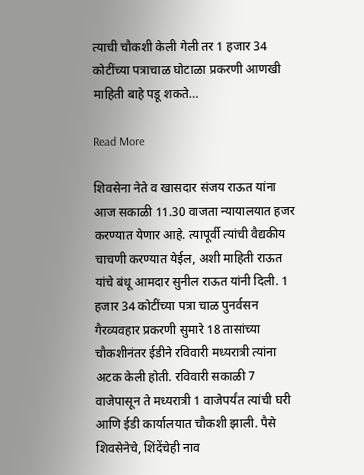त्याची चौकशी केली गेली तर 1 हजार 34 कोटींच्या पत्राचाळ घोटाळा प्रकरणी आणखी माहिती बाहे पडू शकते…

Read More

शिवसेना नेते व खासदार संजय राऊत यांना आज सकाळी 11.30 वाजता न्यायालयात हजर करण्यात येणार आहे. त्यापूर्वी त्यांची वैद्यकीय चाचणी करण्यात येईल, अशी माहिती राऊत यांचे बंधू आमदार सुनील राऊत यांनी दिली. 1 हजार 34 कोटींच्या पत्रा चाळ पुनर्वसन गैरव्यवहार प्रकरणी सुमारे 18 तासांच्या चौकशीनंतर ईडीने रविवारी मध्यरात्री त्यांना अटक केली होती. रविवारी सकाळी 7 वाजेपासून ते मध्यरात्री 1 वाजेपर्यंत त्यांची घरी आणि ईडी कार्यालयात चौकशी झाली. पैसे शिवसेनेचे, शिंदेंचेही नाव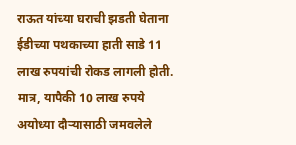राऊत यांच्या घराची झडती घेताना ईडीच्या पथकाच्या हाती साडे 11 लाख रुपयांची रोकड लागली होती. मात्र, यापैकी 10 लाख रुपये अयोध्या दौऱ्यासाठी जमवलेले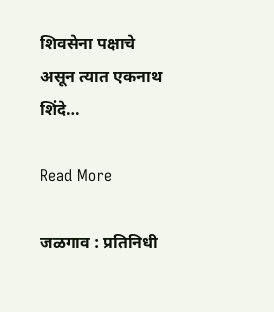शिवसेना पक्षाचे असून त्यात एकनाथ शिंदे…

Read More

जळगाव : प्रतिनिधी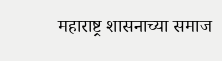महाराष्ट्र शासनाच्या समाज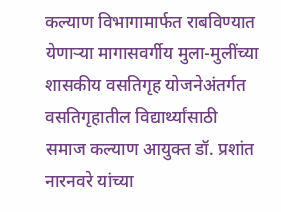कल्याण विभागामार्फत राबविण्यात येणाऱ्या मागासवर्गीय मुला-मुलींच्या शासकीय वसतिगृह योजनेअंतर्गत वसतिगृहातील विद्यार्थ्यांसाठी समाज कल्याण आयुक्त डॉ. प्रशांत नारनवरे यांच्या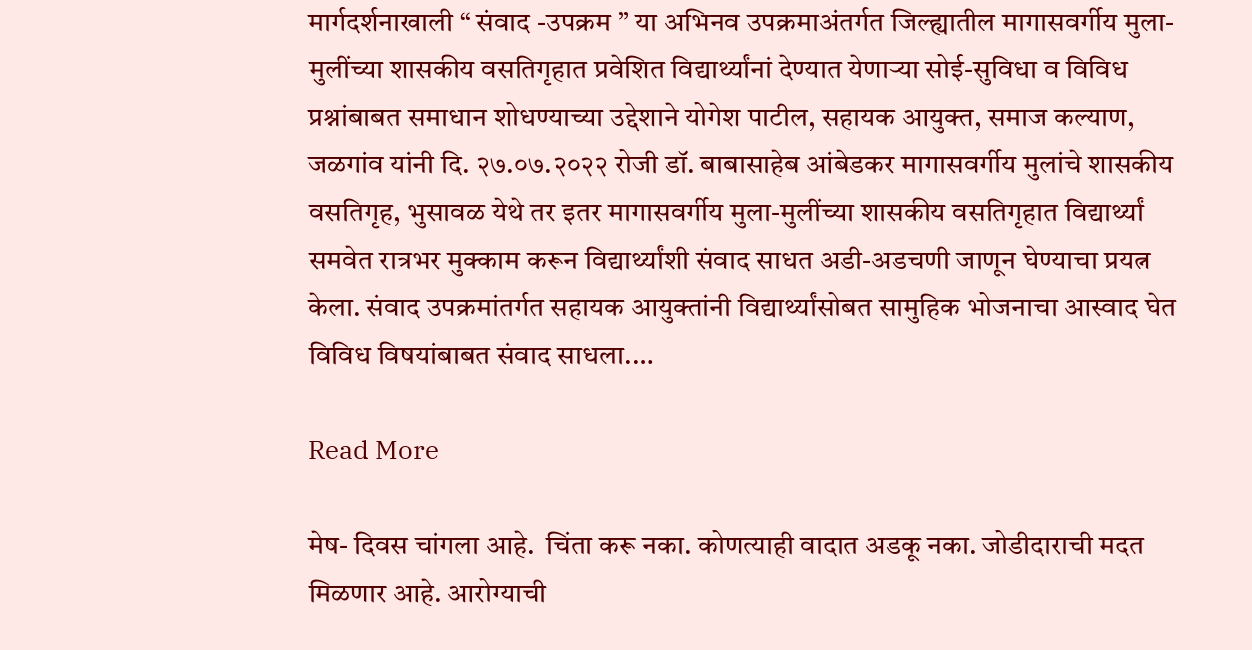मार्गदर्शनाखाली “ संवाद -उपक्रम ” या अभिनव उपक्रमाअंतर्गत जिल्ह्यातील मागासवर्गीय मुला-मुलींच्या शासकीय वसतिगृहात प्रवेशित विद्यार्थ्यांनां देण्यात येणाऱ्या सोई-सुविधा व विविध प्रश्नांबाबत समाधान शोधण्याच्या उद्देशाने योगेश पाटील, सहायक आयुक्त, समाज कल्याण, जळगांव यांनी दि. २७.०७.२०२२ रोजी डॉ. बाबासाहेब आंबेडकर मागासवर्गीय मुलांचे शासकीय वसतिगृह, भुसावळ येथे तर इतर मागासवर्गीय मुला-मुलींच्या शासकीय वसतिगृहात विद्यार्थ्यां समवेत रात्रभर मुक्काम करून विद्यार्थ्यांशी संवाद साधत अडी-अडचणी जाणून घेण्याचा प्रयत्न केला. संवाद उपक्रमांतर्गत सहायक आयुक्तांनी विद्यार्थ्यांसोबत सामुहिक भोजनाचा आस्वाद घेत विविध विषयांबाबत संवाद साधला.…

Read More

मेष- दिवस चांगला आहे.  चिंता करू नका. कोणत्याही वादात अडकू नका. जोडीदाराची मदत मिळणार आहे. आरोग्याची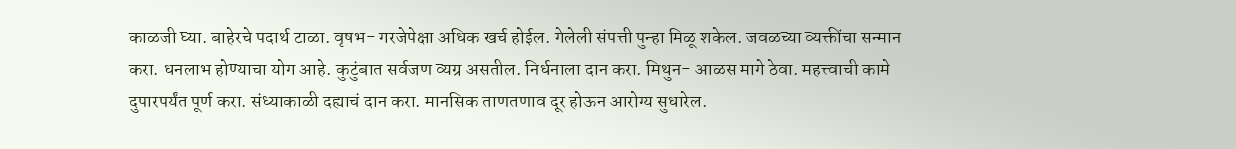काळजी घ्या. बाहेरचे पदार्थ टाळा. वृषभ- गरजेपेक्षा अधिक खर्च होईल. गेलेली संपत्ती पुन्हा मिळू शकेल. जवळच्या व्यक्तींचा सन्मान करा. धनलाभ होण्याचा योग आहे. कुटुंबात सर्वजण व्यग्र असतील. निर्धनाला दान करा. मिथुन- आळस मागे ठेवा. महत्त्वाची कामे दुपारपर्यंत पूर्ण करा. संध्याकाळी दह्याचं दान करा. मानसिक ताणतणाव दूर होऊन आरोग्य सुधारेल.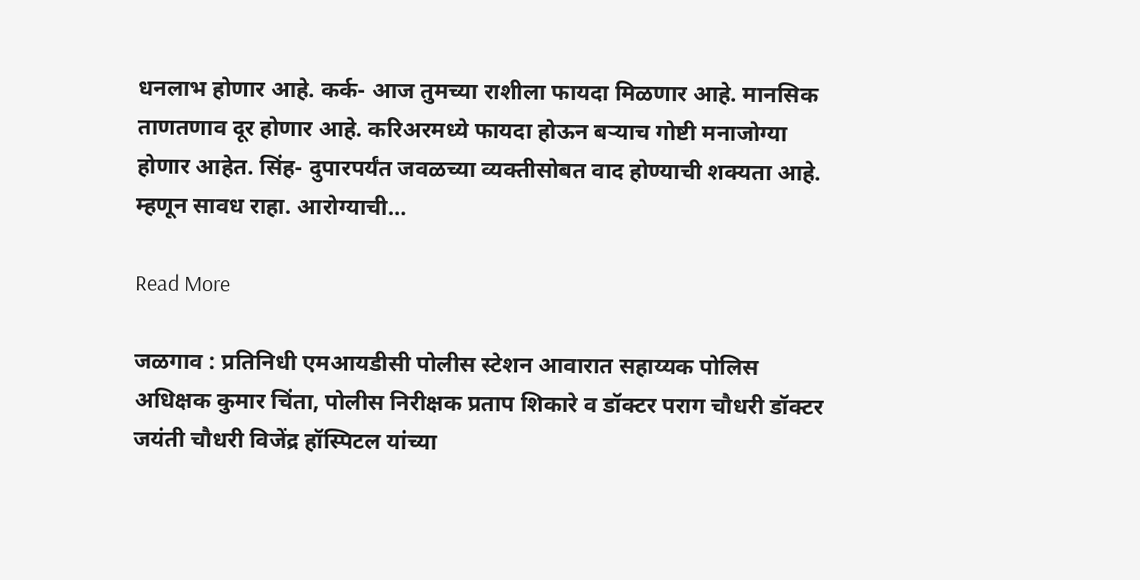धनलाभ होणार आहे. कर्क- आज तुमच्या राशीला फायदा मिळणार आहे. मानसिक ताणतणाव दूर होणार आहे. करिअरमध्ये फायदा होऊन बऱ्याच गोष्टी मनाजोग्या होणार आहेत. सिंह- दुपारपर्यंत जवळच्या व्यक्तीसोबत वाद होण्याची शक्यता आहे. म्हणून सावध राहा. आरोग्याची…

Read More

जळगाव : प्रतिनिधी एमआयडीसी पोलीस स्टेशन आवारात सहाय्यक पोलिस अधिक्षक कुमार चिंता, पोलीस निरीक्षक प्रताप शिकारे व डॉक्टर पराग चौधरी डॉक्टर जयंती चौधरी विजेंद्र हॉस्पिटल यांच्या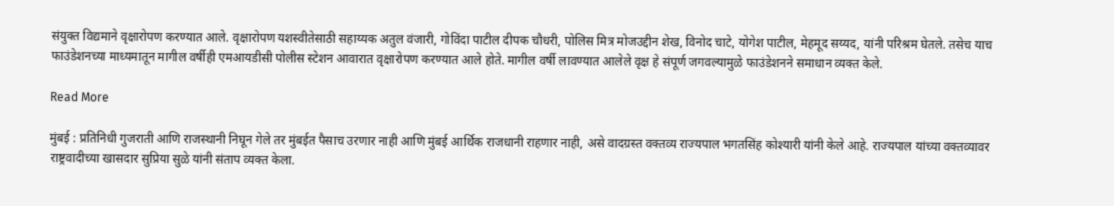संयुक्त विद्यमाने वृक्षारोपण करण्यात आले. वृक्षारोपण यशस्वीतेसाठी सहाय्यक अतुल वंजारी, गोविंदा पाटील दीपक चौधरी, पोलिस मित्र मोजउद्दीन शेख, विनोद चाटे, योगेश पाटील, मेहमूद सय्यद, यांनी परिश्रम घेतले. तसेच याच फाउंडेशनच्या माध्यमातून मागील वर्षीही एमआयडीसी पोलीस स्टेशन आवारात वृक्षारोपण करण्यात आले होते. मागील वर्षी लावण्यात आलेले वृक्ष हे संपूर्ण जगवल्यामुळे फाउंडेशनने समाधान व्यक्त केले.

Read More

मुंबई : प्रतिनिधी गुजराती आणि राजस्थानी निघून गेले तर मुंबईत पैसाच उरणार नाही आणि मुंबई आर्थिक राजधानी राहणार नाही, असे वादग्रस्त वक्तव्य राज्यपाल भगतसिंह कोश्यारी यांनी केले आहे. राज्यपाल यांच्या वक्तव्यावर राष्ट्रवादीच्या खासदार सुप्रिया सुळे यांनी संताप व्यक्त केला.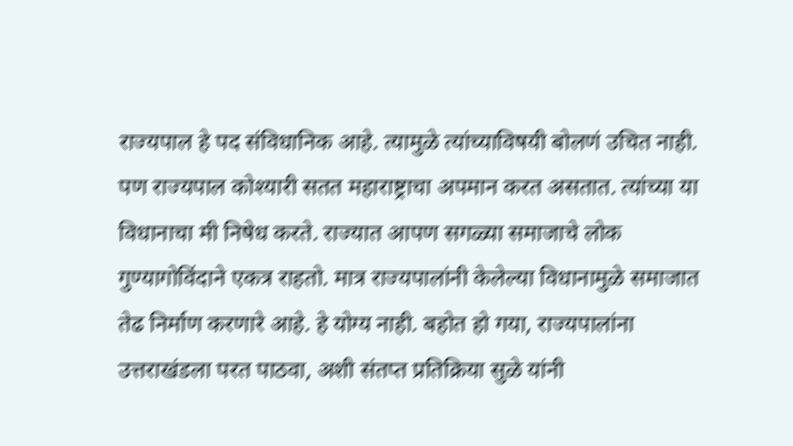राज्यपाल हे पद संविधानिक आहे. त्यामुळे त्यांच्याविषयी बोलणं उचित नाही. पण राज्यपाल कोश्यारी सतत महाराष्ट्राचा अपमान करत असतात. त्यांच्या या विधानाचा मी निषेध करते. राज्यात आपण सगळ्या समाजाचे लोक गुण्यागोविंदाने एकत्र राहतो. मात्र राज्यपालांनी केलेल्या विधानामुळे समाजात तेढ निर्माण करणारे आहे. हे योग्य नाही. बहोत हो गया, राज्यपालांना उत्तराखंडला परत पाठवा, अशी संतप्त प्रतिक्रिया सुळे यांनी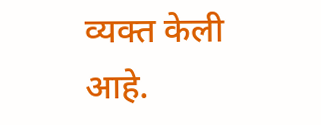व्यक्त केली आहे.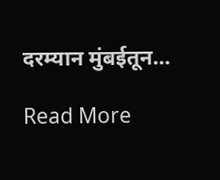दरम्यान मुंबईतून…

Read More